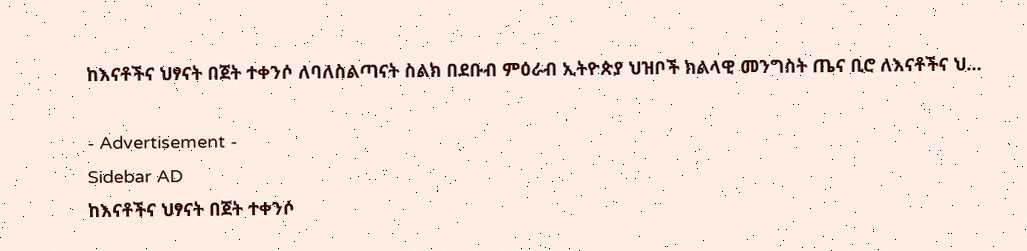ከእናቶችና ህፃናት በጀት ተቀንሶ ለባለስልጣናት ስልክ በደቡብ ምዕራብ ኢትዮጵያ ህዝቦች ክልላዊ መንግስት ጤና ቢሮ ለእናቶችና ህ…

- Advertisement -
Sidebar AD
ከእናቶችና ህፃናት በጀት ተቀንሶ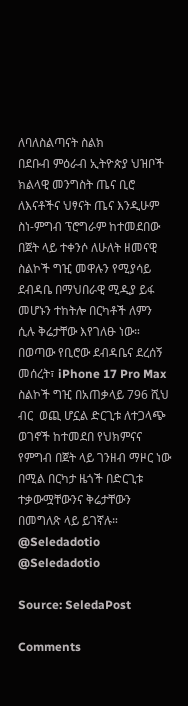ለባለስልጣናት ስልክ
በደቡብ ምዕራብ ኢትዮጵያ ህዝቦች ክልላዊ መንግስት ጤና ቢሮ ለእናቶችና ህፃናት ጤና እንዲሁም ስነ-ምግብ ፕሮግራም ከተመደበው በጀት ላይ ተቀንሶ ለሁለት ዘመናዊ ስልኮች ግዢ መዋሉን የሚያሳይ ደብዳቤ በማህበራዊ ሚዲያ ይፋ መሆኑን ተከትሎ በርካቶች ለምን ሲሉ ቅሬታቸው እየገለፁ ነው።
በወጣው የቢሮው ደብዳቤና ደረሰኝ መሰረት፣ iPhone 17 Pro Max ስልኮች ግዢ በአጠቃላይ 796 ሺህ ብር  ወጪ ሆኗል ድርጊቱ ለተጋላጭ ወገኖች ከተመደበ የህክምናና የምግብ በጀት ላይ ገንዘብ ማዞር ነው በሚል በርካታ ዜጎች በድርጊቱ ተቃውሟቸውንና ቅሬታቸውን በመግለጽ ላይ ይገኛሉ።
@Seledadotio
@Seledadotio

Source: SeledaPost

Comments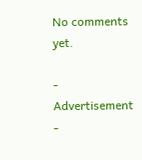No comments yet.

- Advertisement -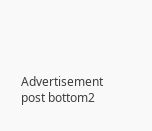Advertisement post bottom2